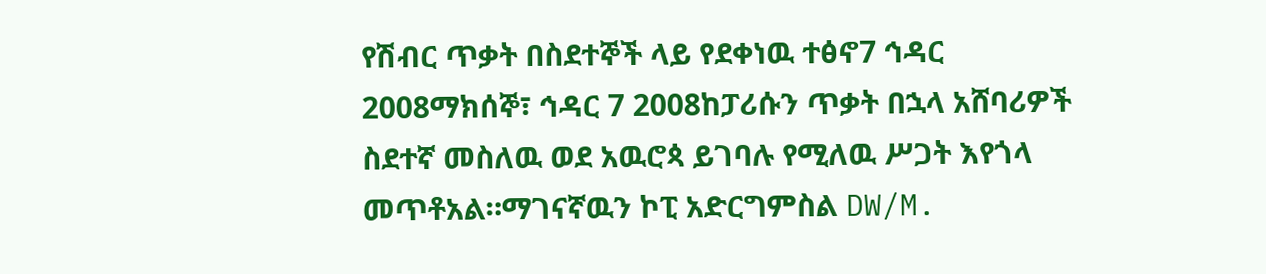የሽብር ጥቃት በስደተኞች ላይ የደቀነዉ ተፅኖ7 ኅዳር 2008ማክሰኞ፣ ኅዳር 7 2008ከፓሪሱን ጥቃት በኋላ አሸባሪዎች ስደተኛ መስለዉ ወደ አዉሮጳ ይገባሉ የሚለዉ ሥጋት እየጎላ መጥቶአል።ማገናኛዉን ኮፒ አድርግምስል DW/M.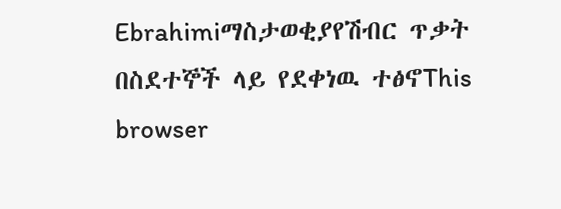Ebrahimiማስታወቂያየሽብር ጥቃት በስደተኞች ላይ የደቀነዉ ተፅኖThis browser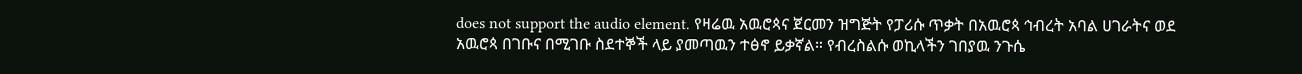does not support the audio element. የዛሬዉ አዉሮጳና ጀርመን ዝግጅት የፓሪሱ ጥቃት በአዉሮጳ ኅብረት አባል ሀገራትና ወደ አዉሮጳ በገቡና በሚገቡ ስደተኞች ላይ ያመጣዉን ተፅኖ ይቃኛል። የብረስልሱ ወኪላችን ገበያዉ ንጉሴ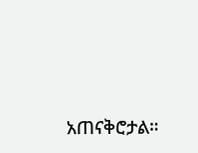አጠናቅሮታል።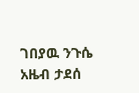ገበያዉ ንጉሴ አዜብ ታደሰ